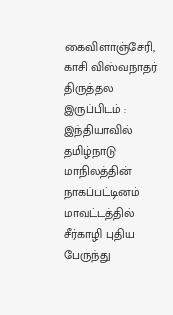கைவிளாஞ்சேரி, காசி விஸ்வநாதர்
திருத்தல இருப்பிடம் : இந்தியாவில் தமிழ்நாடு மாநிலத்தின் நாகப்பட்டினம் மாவட்டத்தில் சீர்காழி புதிய பேருந்து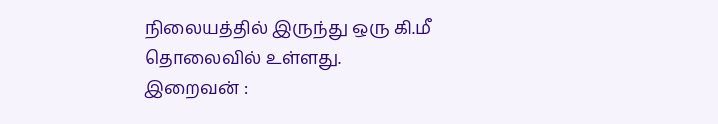நிலையத்தில் இருந்து ஒரு கி.மீ தொலைவில் உள்ளது.
இறைவன் :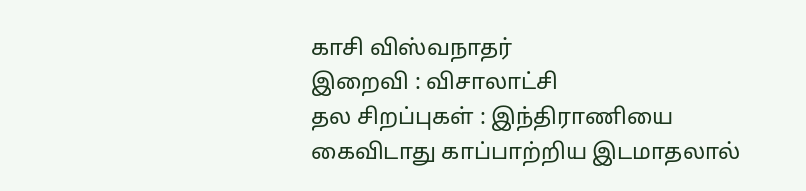காசி விஸ்வநாதர்
இறைவி : விசாலாட்சி
தல சிறப்புகள் : இந்திராணியை கைவிடாது காப்பாற்றிய இடமாதலால்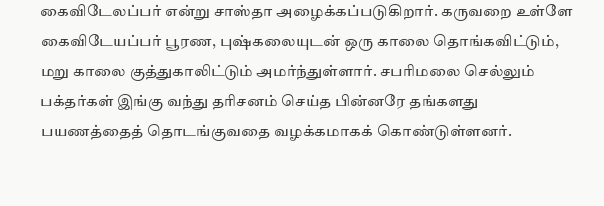கைவிடேலப்பர் என்று சாஸ்தா அழைக்கப்படுகிறார். கருவறை உள்ளே கைவிடேயப்பர் பூரண, புஷ்கலையுடன் ஒரு காலை தொங்கவிட்டும், மறு காலை குத்துகாலிட்டும் அமர்ந்துள்ளார். சபரிமலை செல்லும் பக்தர்கள் இங்கு வந்து தரிசனம் செய்த பின்னரே தங்களது பயணத்தைத் தொடங்குவதை வழக்கமாகக் கொண்டுள்ளனர்.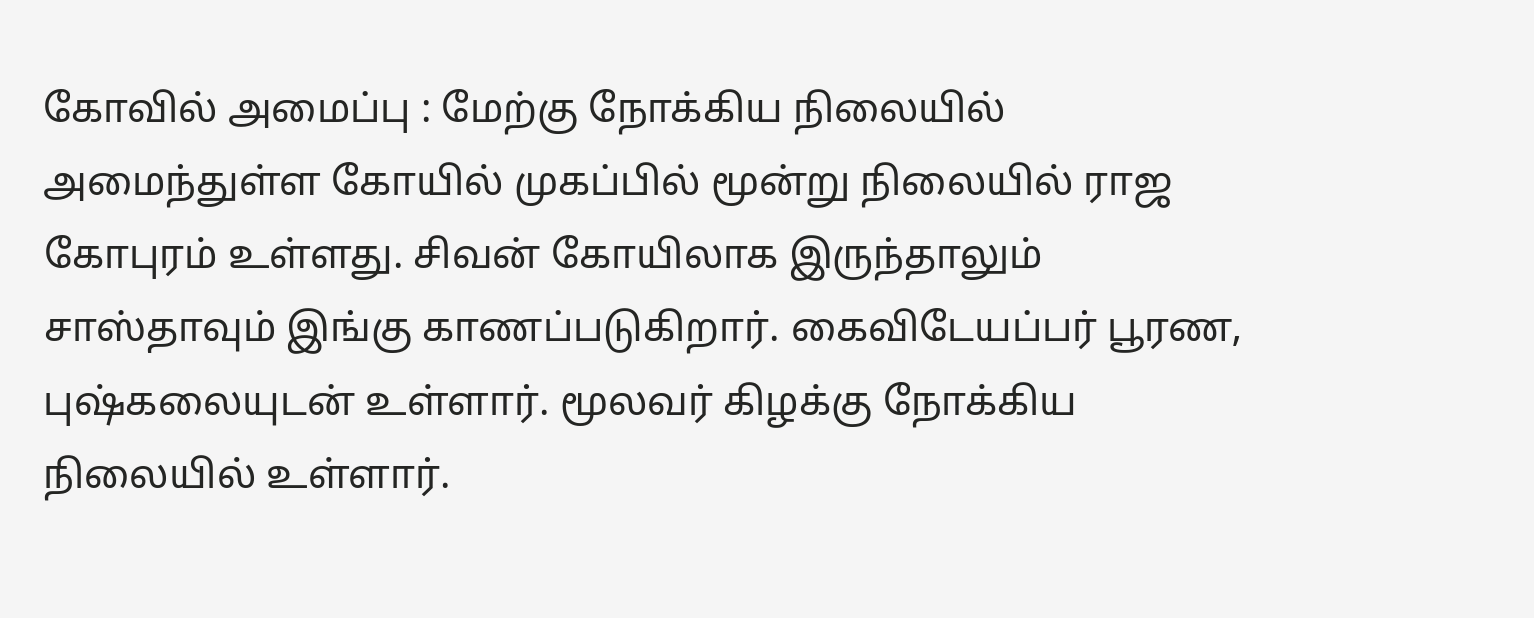கோவில் அமைப்பு : மேற்கு நோக்கிய நிலையில் அமைந்துள்ள கோயில் முகப்பில் மூன்று நிலையில் ராஜ கோபுரம் உள்ளது. சிவன் கோயிலாக இருந்தாலும் சாஸ்தாவும் இங்கு காணப்படுகிறார். கைவிடேயப்பர் பூரண, புஷ்கலையுடன் உள்ளார். மூலவர் கிழக்கு நோக்கிய நிலையில் உள்ளார்.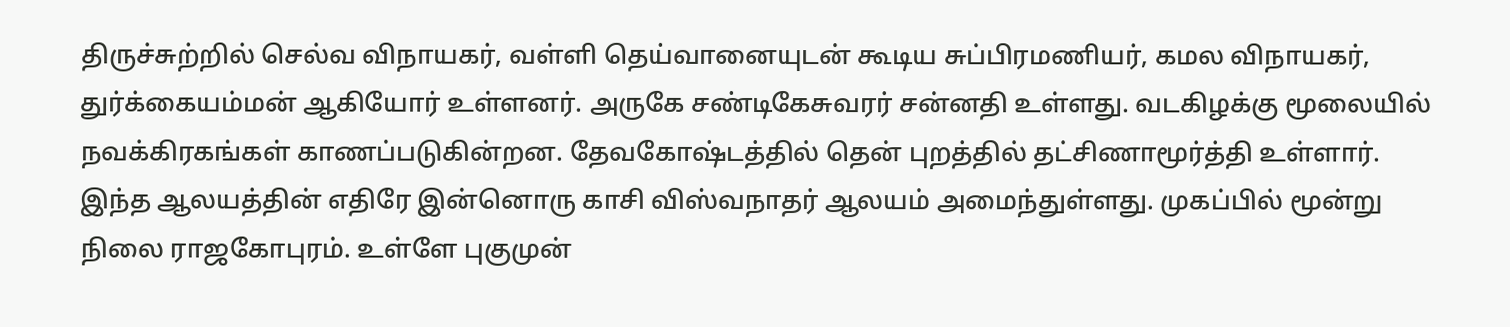திருச்சுற்றில் செல்வ விநாயகர், வள்ளி தெய்வானையுடன் கூடிய சுப்பிரமணியர், கமல விநாயகர், துர்க்கையம்மன் ஆகியோர் உள்ளனர். அருகே சண்டிகேசுவரர் சன்னதி உள்ளது. வடகிழக்கு மூலையில் நவக்கிரகங்கள் காணப்படுகின்றன. தேவகோஷ்டத்தில் தென் புறத்தில் தட்சிணாமூர்த்தி உள்ளார்.
இந்த ஆலயத்தின் எதிரே இன்னொரு காசி விஸ்வநாதர் ஆலயம் அமைந்துள்ளது. முகப்பில் மூன்று நிலை ராஜகோபுரம். உள்ளே புகுமுன்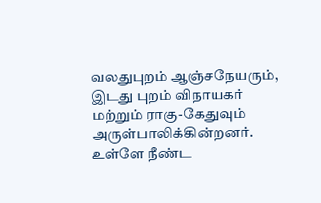வலதுபுறம் ஆஞ்சநேயரும், இடது புறம் விநாயகர் மற்றும் ராகு-கேதுவும் அருள்பாலிக்கின்றனர். உள்ளே நீண்ட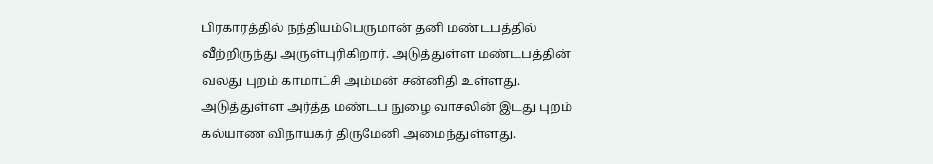பிரகாரத்தில் நந்தியம்பெருமான் தனி மண்டபத்தில் வீற்றிருந்து அருள்புரிகிறார். அடுத்துள்ள மண்டபத்தின் வலது புறம் காமாட்சி அம்மன் சன்னிதி உள்ளது. அடுத்துள்ள அர்த்த மண்டப நுழை வாசலின் இடது புறம் கல்யாண விநாயகர் திருமேனி அமைந்துள்ளது.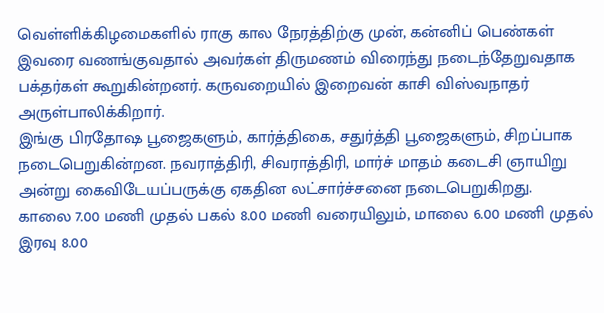வெள்ளிக்கிழமைகளில் ராகு கால நேரத்திற்கு முன், கன்னிப் பெண்கள் இவரை வணங்குவதால் அவர்கள் திருமணம் விரைந்து நடைந்தேறுவதாக பக்தர்கள் கூறுகின்றனர். கருவறையில் இறைவன் காசி விஸ்வநாதர் அருள்பாலிக்கிறார்.
இங்கு பிரதோஷ பூஜைகளும், கார்த்திகை, சதுர்த்தி பூஜைகளும், சிறப்பாக நடைபெறுகின்றன. நவராத்திரி, சிவராத்திரி, மார்ச் மாதம் கடைசி ஞாயிறு அன்று கைவிடேயப்பருக்கு ஏகதின லட்சார்ச்சனை நடைபெறுகிறது.
காலை 7.00 மணி முதல் பகல் 8.00 மணி வரையிலும், மாலை 6.00 மணி முதல் இரவு 8.00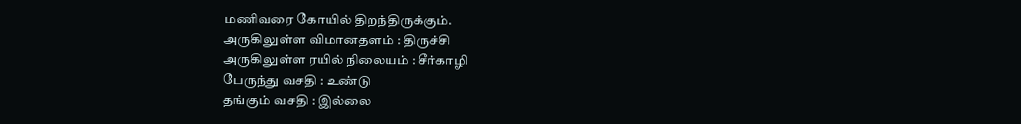மணிவரை கோயில் திறந்திருக்கும்.
அருகிலுள்ள விமானதளம் : திருச்சி
அருகிலுள்ள ரயில் நிலையம் : சீர்காழி
பேருந்து வசதி : உண்டு
தங்கும் வசதி : இல்லை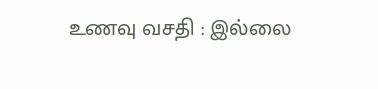உணவு வசதி : இல்லை